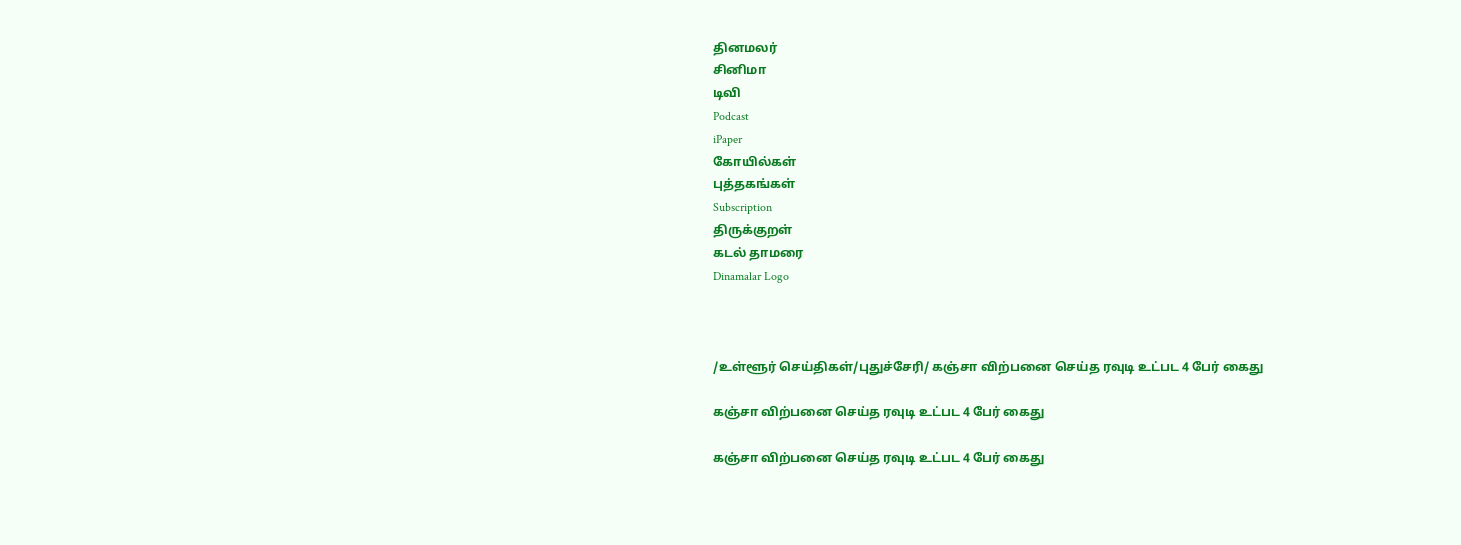தினமலர்
சினிமா
டிவி
Podcast
iPaper
கோயில்கள்
புத்தகங்கள்
Subscription
திருக்குறள்
கடல் தாமரை
Dinamalar Logo



/உள்ளூர் செய்திகள்/புதுச்சேரி/ கஞ்சா விற்பனை செய்த ரவுடி உட்பட 4 பேர் கைது

கஞ்சா விற்பனை செய்த ரவுடி உட்பட 4 பேர் கைது

கஞ்சா விற்பனை செய்த ரவுடி உட்பட 4 பேர் கைது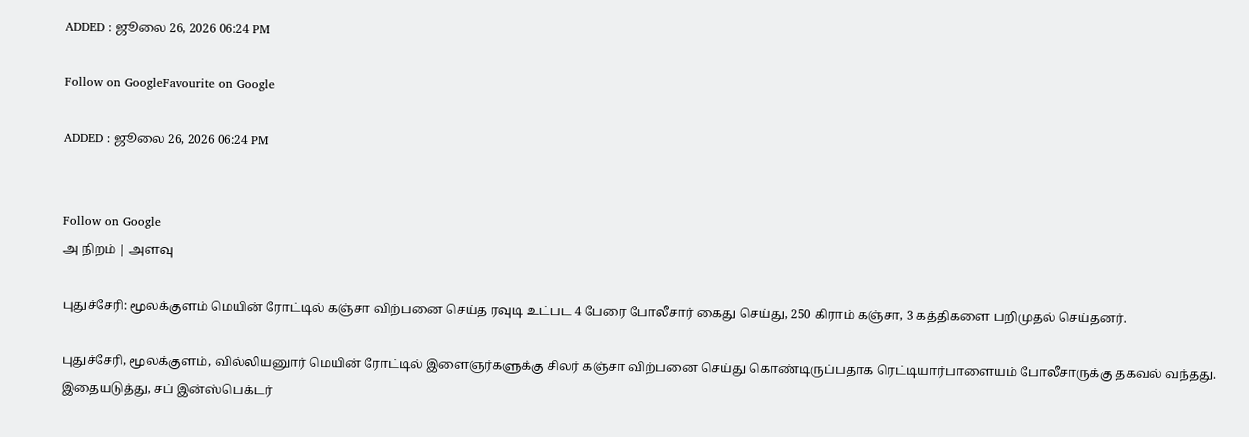ADDED : ஜூலை 26, 2026 06:24 PM

Follow on GoogleFavourite on Google

ADDED : ஜூலை 26, 2026 06:24 PM


Follow on Google
அ நிறம் | அளவு

புதுச்சேரி: மூலக்குளம் மெயின் ரோட்டில் கஞ்சா விற்பனை செய்த ரவுடி உட்பட 4 பேரை போலீசார் கைது செய்து, 250 கிராம் கஞ்சா, 3 கத்திகளை பறிமுதல் செய்தனர்.

புதுச்சேரி, மூலக்குளம், வில்லியனுார் மெயின் ரோட்டில் இளைஞர்களுக்கு சிலர் கஞ்சா விற்பனை செய்து கொண்டிருப்பதாக ரெட்டியார்பாளையம் போலீசாருக்கு தகவல் வந்தது. இதையடுத்து, சப் இன்ஸ்பெக்டர்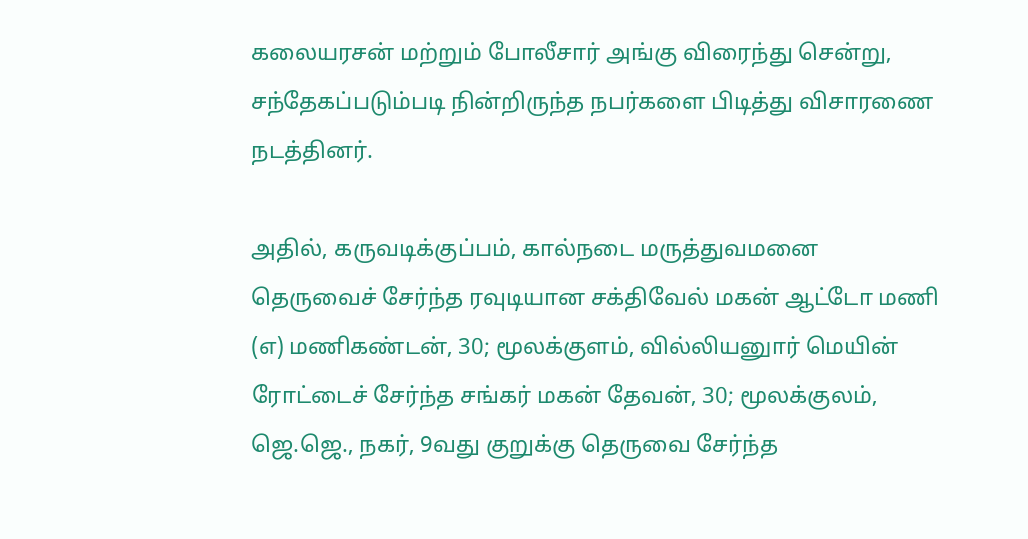கலையரசன் மற்றும் போலீசார் அங்கு விரைந்து சென்று, சந்தேகப்படும்படி நின்றிருந்த நபர்களை பிடித்து விசாரணை நடத்தினர்.

அதில், கருவடிக்குப்பம், கால்நடை மருத்துவமனை தெருவைச் சேர்ந்த ரவுடியான சக்திவேல் மகன் ஆட்டோ மணி (எ) மணிகண்டன், 30; மூலக்குளம், வில்லியனுார் மெயின் ரோட்டைச் சேர்ந்த சங்கர் மகன் தேவன், 30; மூலக்குலம், ஜெ.ஜெ., நகர், 9வது குறுக்கு தெருவை சேர்ந்த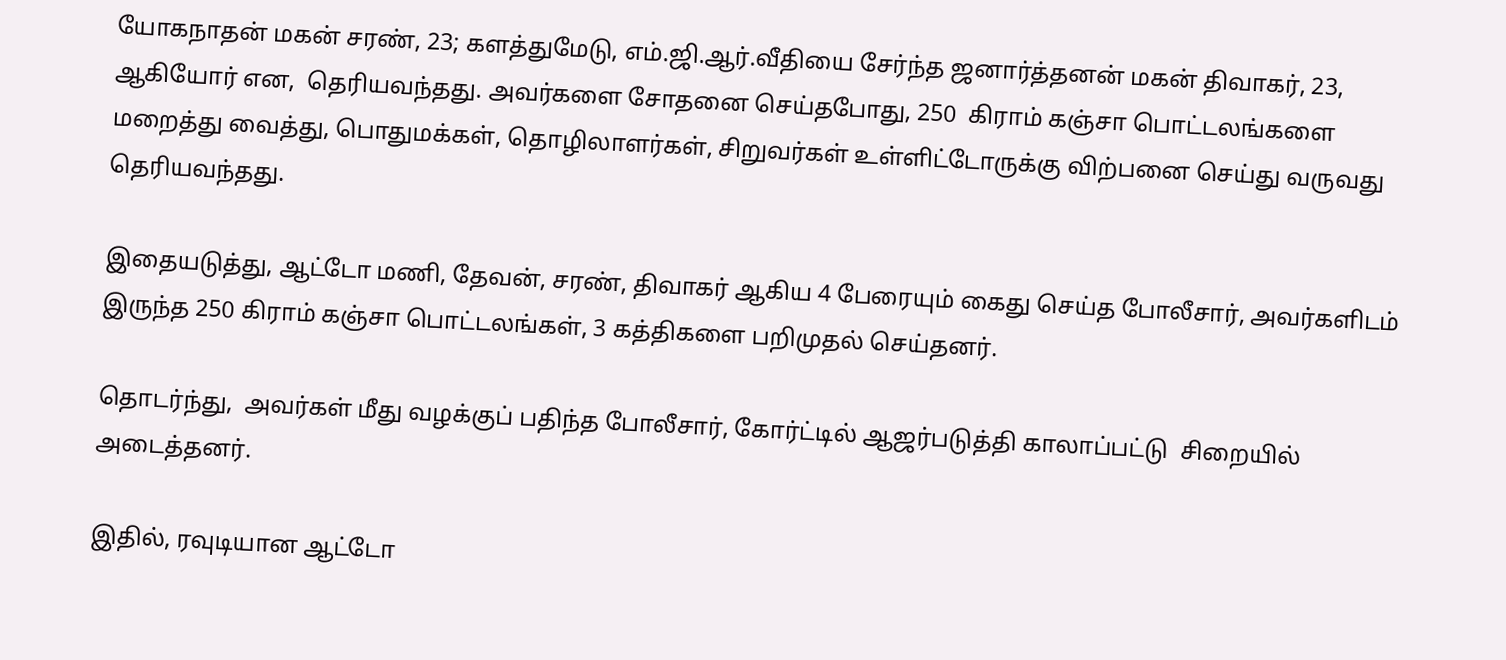யோகநாதன் மகன் சரண், 23; களத்துமேடு, எம்.ஜி.ஆர்.வீதியை சேர்ந்த ஜனார்த்தனன் மகன் திவாகர், 23, ஆகியோர் என,  தெரியவந்தது. அவர்களை சோதனை செய்தபோது, 250  கிராம் கஞ்சா பொட்டலங்களை மறைத்து வைத்து, பொதுமக்கள், தொழிலாளர்கள், சிறுவர்கள் உள்ளிட்டோருக்கு விற்பனை செய்து வருவது தெரியவந்தது.

இதையடுத்து, ஆட்டோ மணி, தேவன், சரண், திவாகர் ஆகிய 4 பேரையும் கைது செய்த போலீசார், அவர்களிடம் இருந்த 250 கிராம் கஞ்சா பொட்டலங்கள், 3 கத்திகளை பறிமுதல் செய்தனர்.

தொடர்ந்து,  அவர்கள் மீது வழக்குப் பதிந்த போலீசார், கோர்ட்டில் ஆஜர்படுத்தி காலாப்பட்டு  சிறையில் அடைத்தனர்.

இதில், ரவுடியான ஆட்டோ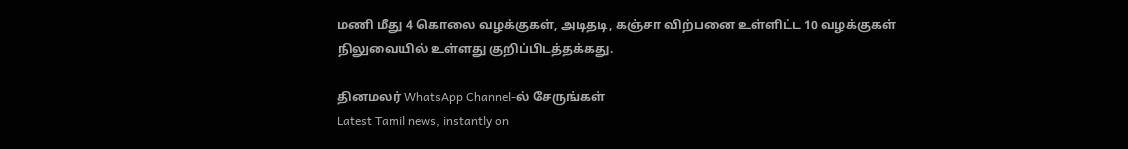மணி மீது 4 கொலை வழக்குகள், அடிதடி, கஞ்சா விற்பனை உள்ளிட்ட 10 வழக்குகள் நிலுவையில் உள்ளது குறிப்பிடத்தக்கது.

தினமலர் WhatsApp Channel-ல் சேருங்கள்
Latest Tamil news, instantly on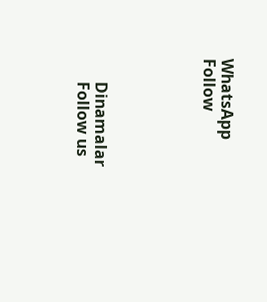WhatsApp
Follow





      Dinamalar
      Follow us